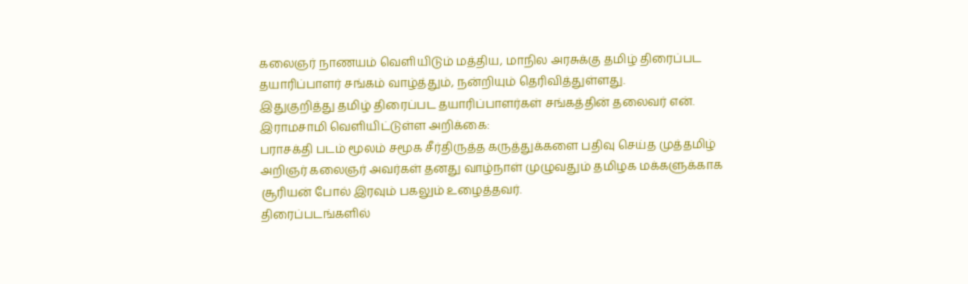கலைஞர் நாணயம் வெளியிடும் மத்திய, மாநில அரசுக்கு தமிழ் திரைப்பட தயாரிப்பாளர் சங்கம் வாழ்த்தும், நன்றியும் தெரிவித்துள்ளது.
இதுகுறித்து தமிழ் திரைப்பட தயாரிப்பாளர்கள் சங்கத்தின் தலைவர் என். இராமசாமி வெளியிட்டுள்ள அறிக்கை:
பராசக்தி படம் மூலம் சமூக சீர்திருத்த கருத்துக்களை பதிவு செய்த முத்தமிழ் அறிஞர் கலைஞர் அவர்கள் தனது வாழ்நாள் முழுவதும் தமிழக மக்களுக்காக சூரியன் போல் இரவும் பகலும் உழைத்தவர்.
திரைப்படங்களில்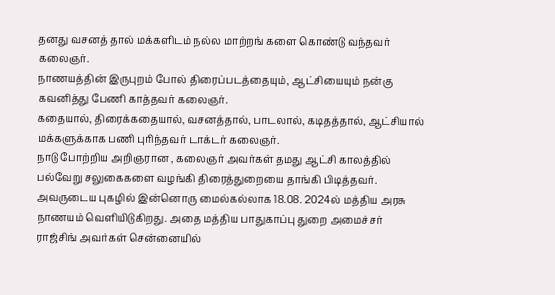தனது வசனத் தால் மக்களிடம் நல்ல மாற்றங் களை கொண்டு வந்தவர் கலைஞர்.
நாணயத்தின் இருபுறம் போல் திரைப்படத்தையும், ஆட்சியையும் நன்கு கவனித்து பேணி காத்தவர் கலைஞர்.
கதையால், திரைக்கதையால், வசனத்தால், பாடலால், கடிதத்தால், ஆட்சியால் மக்களுக்காக பணி புரிந்தவர் டாக்டர் கலைஞர்.
நாடு போற்றிய அறிஞரான , கலைஞர் அவர்கள் தமது ஆட்சி காலத்தில் பல்வேறு சலுகைகளை வழங்கி திரைத்துறையை தாங்கி பிடித்தவர்.
அவருடைய புகழில் இன்னொரு மைல்கல்லாக 18.08. 2024ல் மத்திய அரசு நாணயம் வெளியிடுகிறது. அதை மத்திய பாதுகாப்பு துறை அமைச்சர் ராஜ்சிங் அவர்கள் சென்னையில்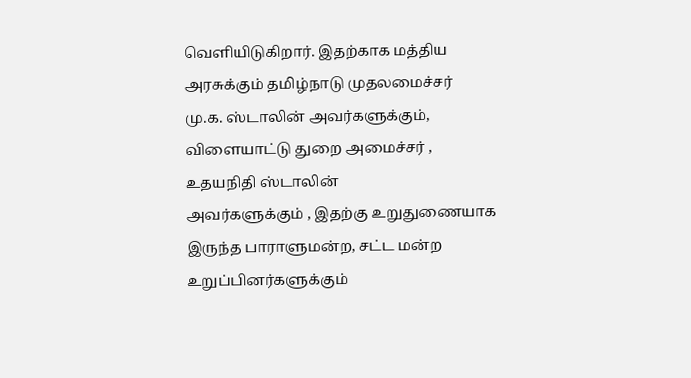வெளியிடுகிறார். இதற்காக மத்திய அரசுக்கும் தமிழ்நாடு முதலமைச்சர்
மு.க. ஸ்டாலின் அவர்களுக்கும்,
விளையாட்டு துறை அமைச்சர் ,
உதயநிதி ஸ்டாலின்
அவர்களுக்கும் , இதற்கு உறுதுணையாக இருந்த பாராளுமன்ற, சட்ட மன்ற உறுப்பினர்களுக்கும்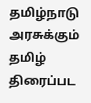தமிழ்நாடு அரசுக்கும்
தமிழ் திரைப்பட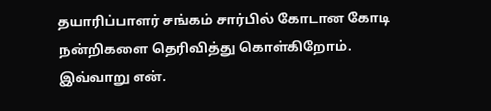தயாரிப்பாளர் சங்கம் சார்பில் கோடான கோடி நன்றிகளை தெரிவித்து கொள்கிறோம்.
இவ்வாறு என்.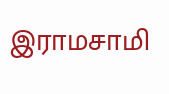இராமசாமி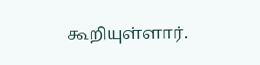கூறியுள்ளார்.